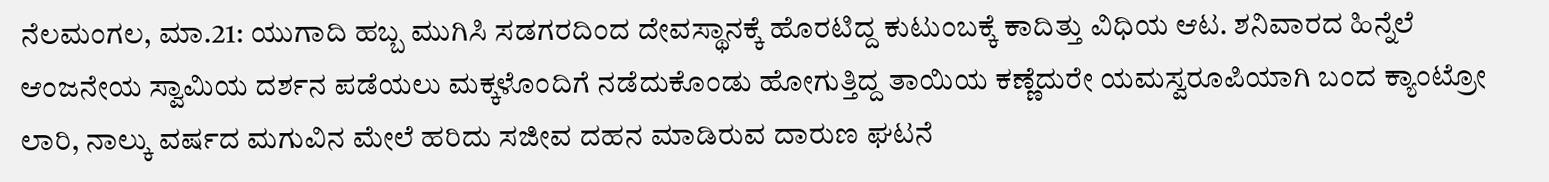ನೆಲಮಂಗಲ, ಮಾ.21: ಯುಗಾದಿ ಹಬ್ಬ ಮುಗಿಸಿ ಸಡಗರದಿಂದ ದೇವಸ್ಥಾನಕ್ಕೆ ಹೊರಟಿದ್ದ ಕುಟುಂಬಕ್ಕೆ ಕಾದಿತ್ತು ವಿಧಿಯ ಆಟ. ಶನಿವಾರದ ಹಿನ್ನೆಲೆ ಆಂಜನೇಯ ಸ್ವಾಮಿಯ ದರ್ಶನ ಪಡೆಯಲು ಮಕ್ಕಳೊಂದಿಗೆ ನಡೆದುಕೊಂಡು ಹೋಗುತ್ತಿದ್ದ ತಾಯಿಯ ಕಣ್ಣೆದುರೇ ಯಮಸ್ವರೂಪಿಯಾಗಿ ಬಂದ ಕ್ಯಾಂಟ್ರೋ ಲಾರಿ, ನಾಲ್ಕು ವರ್ಷದ ಮಗುವಿನ ಮೇಲೆ ಹರಿದು ಸಜೀವ ದಹನ ಮಾಡಿರುವ ದಾರುಣ ಘಟನೆ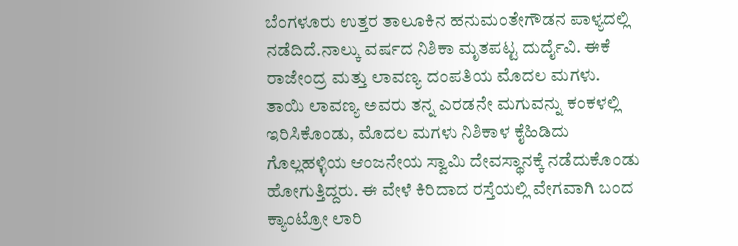ಬೆಂಗಳೂರು ಉತ್ತರ ತಾಲೂಕಿನ ಹನುಮಂತೇಗೌಡನ ಪಾಳ್ಯದಲ್ಲಿ ನಡೆದಿದೆ.ನಾಲ್ಕು ವರ್ಷದ ನಿಶಿಕಾ ಮೃತಪಟ್ಟ ದುರ್ದೈವಿ. ಈಕೆ ರಾಜೇಂದ್ರ ಮತ್ತು ಲಾವಣ್ಯ ದಂಪತಿಯ ಮೊದಲ ಮಗಳು.
ತಾಯಿ ಲಾವಣ್ಯ ಅವರು ತನ್ನ ಎರಡನೇ ಮಗುವನ್ನು ಕಂಕಳಲ್ಲಿ ಇರಿಸಿಕೊಂಡು, ಮೊದಲ ಮಗಳು ನಿಶಿಕಾಳ ಕೈಹಿಡಿದು ಗೊಲ್ಲಹಳ್ಳಿಯ ಆಂಜನೇಯ ಸ್ವಾಮಿ ದೇವಸ್ಥಾನಕ್ಕೆ ನಡೆದುಕೊಂಡು ಹೋಗುತ್ತಿದ್ದರು. ಈ ವೇಳೆ ಕಿರಿದಾದ ರಸ್ತೆಯಲ್ಲಿ ವೇಗವಾಗಿ ಬಂದ ಕ್ಯಾಂಟ್ರೋ ಲಾರಿ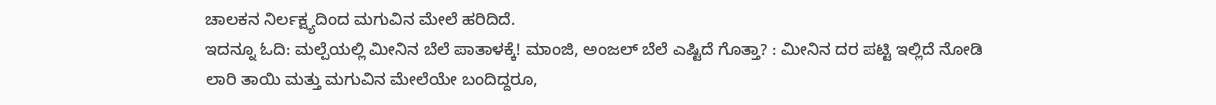ಚಾಲಕನ ನಿರ್ಲಕ್ಷ್ಯದಿಂದ ಮಗುವಿನ ಮೇಲೆ ಹರಿದಿದೆ.
ಇದನ್ನೂ ಓದಿ: ಮಲ್ಪೆಯಲ್ಲಿ ಮೀನಿನ ಬೆಲೆ ಪಾತಾಳಕ್ಕೆ! ಮಾಂಜಿ, ಅಂಜಲ್ ಬೆಲೆ ಎಷ್ಟಿದೆ ಗೊತ್ತಾ? : ಮೀನಿನ ದರ ಪಟ್ಟಿ ಇಲ್ಲಿದೆ ನೋಡಿ
ಲಾರಿ ತಾಯಿ ಮತ್ತು ಮಗುವಿನ ಮೇಲೆಯೇ ಬಂದಿದ್ದರೂ,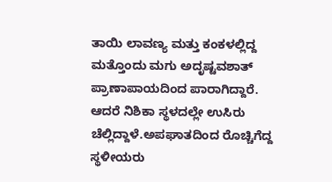ತಾಯಿ ಲಾವಣ್ಯ ಮತ್ತು ಕಂಕಳಲ್ಲಿದ್ದ ಮತ್ತೊಂದು ಮಗು ಅದೃಷ್ಟವಶಾತ್ ಪ್ರಾಣಾಪಾಯದಿಂದ ಪಾರಾಗಿದ್ದಾರೆ. ಆದರೆ ನಿಶಿಕಾ ಸ್ಥಳದಲ್ಲೇ ಉಸಿರು ಚೆಲ್ಲಿದ್ದಾಳೆ.ಅಪಘಾತದಿಂದ ರೊಚ್ಚಿಗೆದ್ದ ಸ್ಥಳೀಯರು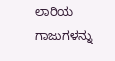ಲಾರಿಯ ಗಾಜುಗಳನ್ನು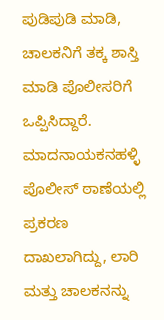ಪುಡಿಪುಡಿ ಮಾಡಿ, ಚಾಲಕನಿಗೆ ತಕ್ಕ ಶಾಸ್ತಿ ಮಾಡಿ ಪೊಲೀಸರಿಗೆ ಒಪ್ಪಿಸಿದ್ದಾರೆ. ಮಾದನಾಯಕನಹಳ್ಳಿ ಪೊಲೀಸ್ ಠಾಣೆಯಲ್ಲಿ ಪ್ರಕರಣ ದಾಖಲಾಗಿದ್ದು, ಲಾರಿ ಮತ್ತು ಚಾಲಕನನ್ನು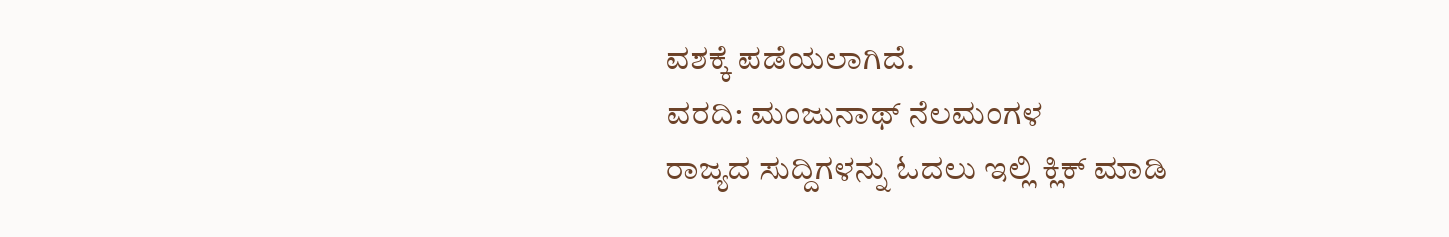ವಶಕ್ಕೆ ಪಡೆಯಲಾಗಿದೆ.
ವರದಿ: ಮಂಜುನಾಥ್ ನೆಲಮಂಗಳ
ರಾಜ್ಯದ ಸುದ್ದಿಗಳನ್ನು ಓದಲು ಇಲ್ಲಿ ಕ್ಲಿಕ್ ಮಾಡಿ